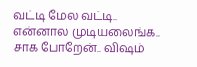வட்டி மேல வட்டி.. என்னால முடியலைங்க.. சாக போறேன்.. விஷம்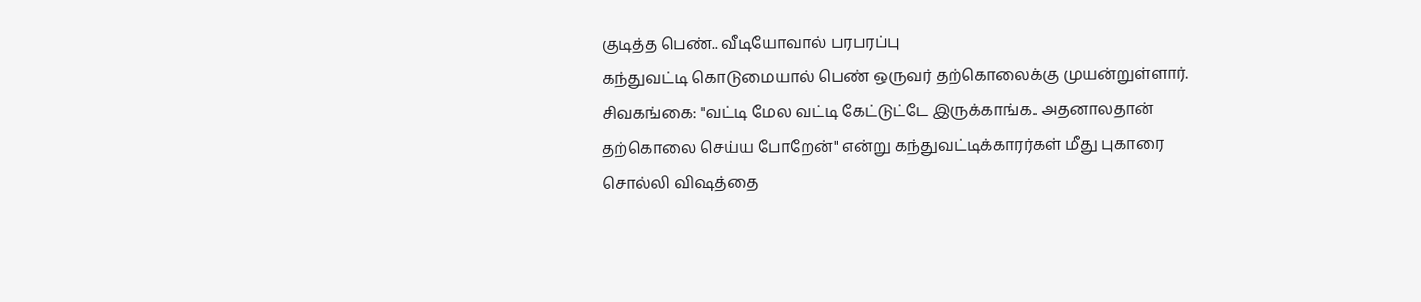குடித்த பெண்.. வீடியோவால் பரபரப்பு
கந்துவட்டி கொடுமையால் பெண் ஒருவர் தற்கொலைக்கு முயன்றுள்ளார்.
சிவகங்கை: "வட்டி மேல வட்டி கேட்டுட்டே இருக்காங்க.. அதனாலதான் தற்கொலை செய்ய போறேன்" என்று கந்துவட்டிக்காரர்கள் மீது புகாரை சொல்லி விஷத்தை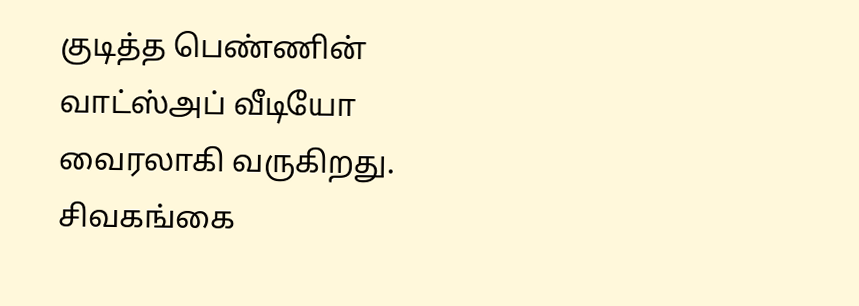குடித்த பெண்ணின் வாட்ஸ்அப் வீடியோ வைரலாகி வருகிறது.
சிவகங்கை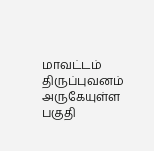மாவட்டம் திருப்புவனம் அருகேயுள்ள பகுதி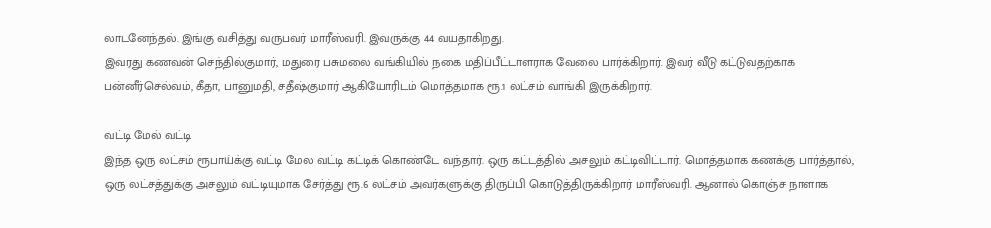லாடனேந்தல். இங்கு வசித்து வருபவர் மாரீஸ்வரி. இவருக்கு 44 வயதாகிறது.
இவரது கணவன் செந்தில்குமார், மதுரை பசுமலை வங்கியில் நகை மதிப்பீட்டாளராக வேலை பார்க்கிறார். இவர் வீடு கட்டுவதற்காக பன்னீர்செல்வம், கீதா, பானுமதி, சதீஷ்குமார் ஆகியோரிடம் மொத்தமாக ரூ.1 லட்சம் வாங்கி இருக்கிறார்.

வட்டி மேல் வட்டி
இந்த ஒரு லட்சம் ரூபாய்க்கு வட்டி மேல வட்டி கட்டிக் கொண்டே வந்தார். ஒரு கட்டத்தில் அசலும் கட்டிவிட்டார். மொத்தமாக கணக்கு பார்த்தால், ஒரு லட்சத்துக்கு அசலும் வட்டியுமாக சேர்த்து ரூ.6 லட்சம் அவர்களுக்கு திருப்பி கொடுத்திருக்கிறார் மாரீஸ்வரி. ஆனால் கொஞ்ச நாளாக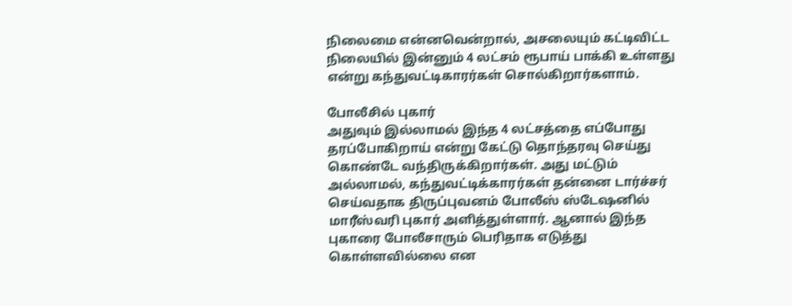நிலைமை என்னவென்றால், அசலையும் கட்டிவிட்ட நிலையில் இன்னும் 4 லட்சம் ரூபாய் பாக்கி உள்ளது என்று கந்துவட்டிகாரர்கள் சொல்கிறார்களாம்.

போலீசில் புகார்
அதுவும் இல்லாமல் இந்த 4 லட்சத்தை எப்போது தரப்போகிறாய் என்று கேட்டு தொந்தரவு செய்து கொண்டே வந்திருக்கிறார்கள். அது மட்டும் அல்லாமல், கந்துவட்டிக்காரர்கள் தன்னை டார்ச்சர் செய்வதாக திருப்புவனம் போலீஸ் ஸ்டேஷனில் மாரீஸ்வரி புகார் அளித்துள்ளார். ஆனால் இந்த புகாரை போலீசாரும் பெரிதாக எடுத்து கொள்ளவில்லை என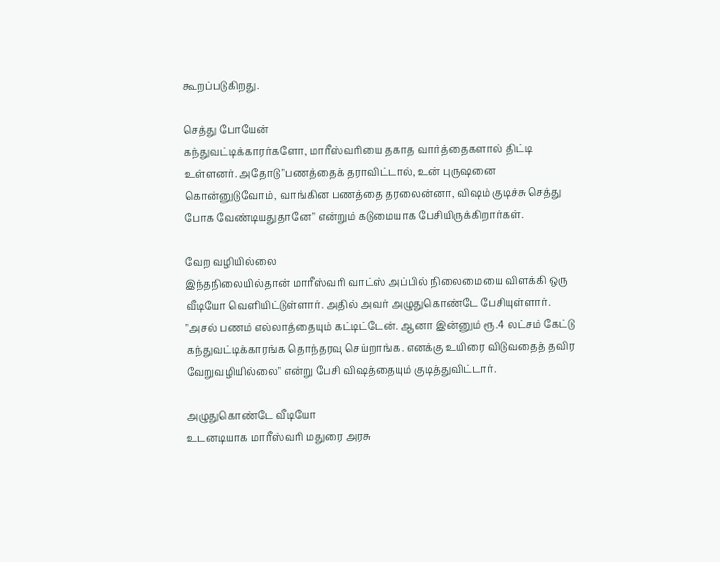கூறப்படுகிறது.

செத்து போயேன்
கந்துவட்டிக்காரர்களோ, மாரீஸ்வரியை தகாத வார்த்தைகளால் திட்டி உள்ளனர். அதோடு "பணத்தைக் தராவிட்டால், உன் புருஷனை கொன்னுடுவோம், வாங்கின பணத்தை தரலைன்னா, விஷம் குடிச்சு செத்து போக வேண்டியதுதானே" என்றும் கடுமையாக பேசியிருக்கிறார்கள்.

வேற வழியில்லை
இந்தநிலையில்தான் மாரீஸ்வரி வாட்ஸ் அப்பில் நிலைமையை விளக்கி ஒரு வீடியோ வெளியிட்டுள்ளார். அதில் அவர் அழுதுகொண்டே பேசியுள்ளார். "அசல் பணம் எல்லாத்தையும் கட்டிட்டேன். ஆனா இன்னும் ரூ.4 லட்சம் கேட்டு கந்துவட்டிக்காரங்க தொந்தரவு செய்றாங்க. எனக்கு உயிரை விடுவதைத் தவிர வேறுவழியில்லை" என்று பேசி விஷத்தையும் குடித்துவிட்டார்.

அழுதுகொண்டே வீடியோ
உடனடியாக மாரீஸ்வரி மதுரை அரசு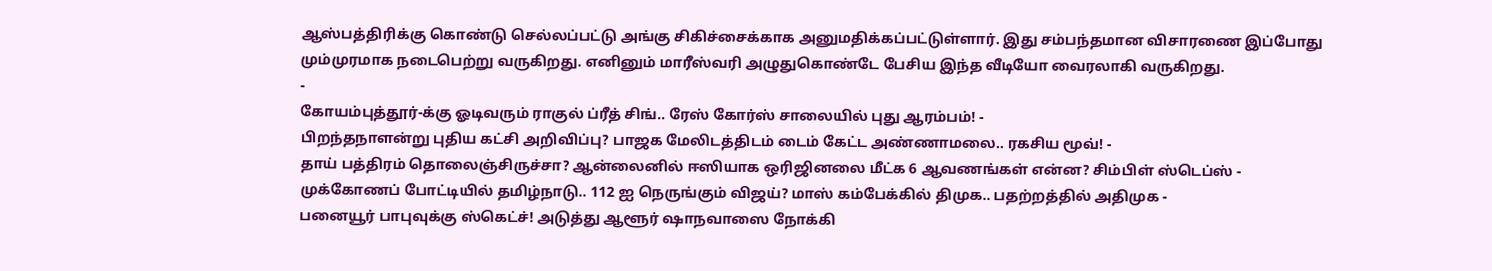ஆஸ்பத்திரிக்கு கொண்டு செல்லப்பட்டு அங்கு சிகிச்சைக்காக அனுமதிக்கப்பட்டுள்ளார். இது சம்பந்தமான விசாரணை இப்போது மும்முரமாக நடைபெற்று வருகிறது. எனினும் மாரீஸ்வரி அழுதுகொண்டே பேசிய இந்த வீடியோ வைரலாகி வருகிறது.
-
கோயம்புத்தூர்-க்கு ஓடிவரும் ராகுல் ப்ரீத் சிங்.. ரேஸ் கோர்ஸ் சாலையில் புது ஆரம்பம்! -
பிறந்தநாளன்று புதிய கட்சி அறிவிப்பு? பாஜக மேலிடத்திடம் டைம் கேட்ட அண்ணாமலை.. ரகசிய மூவ்! -
தாய் பத்திரம் தொலைஞ்சிருச்சா? ஆன்லைனில் ஈஸியாக ஒரிஜினலை மீட்க 6 ஆவணங்கள் என்ன? சிம்பிள் ஸ்டெப்ஸ் -
முக்கோணப் போட்டியில் தமிழ்நாடு.. 112 ஐ நெருங்கும் விஜய்? மாஸ் கம்பேக்கில் திமுக.. பதற்றத்தில் அதிமுக -
பனையூர் பாபுவுக்கு ஸ்கெட்ச்! அடுத்து ஆளூர் ஷாநவாஸை நோக்கி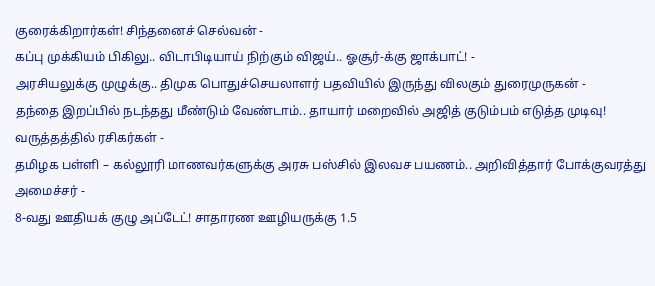குரைக்கிறார்கள்! சிந்தனைச் செல்வன் -
கப்பு முக்கியம் பிகிலு.. விடாபிடியாய் நிற்கும் விஜய்.. ஓசூர்-க்கு ஜாக்பாட்! -
அரசியலுக்கு முழுக்கு.. திமுக பொதுச்செயலாளர் பதவியில் இருந்து விலகும் துரைமுருகன் -
தந்தை இறப்பில் நடந்தது மீண்டும் வேண்டாம்.. தாயார் மறைவில் அஜித் குடும்பம் எடுத்த முடிவு! வருத்தத்தில் ரசிகர்கள் -
தமிழக பள்ளி – கல்லூரி மாணவர்களுக்கு அரசு பஸ்சில் இலவச பயணம்.. அறிவித்தார் போக்குவரத்து அமைச்சர் -
8-வது ஊதியக் குழு அப்டேட்! சாதாரண ஊழியருக்கு 1.5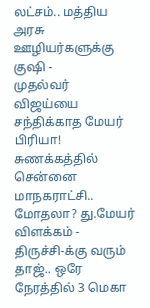லட்சம்.. மத்திய அரசு ஊழியர்களுக்கு குஷி -
முதல்வர் விஜய்யை சந்திக்காத மேயர் பிரியா! சுணக்கத்தில் சென்னை மாநகராட்சி.. மோதலா? து.மேயர் விளக்கம் -
திருச்சி-க்கு வரும் தாஜ்.. ஒரே நேரத்தில் 3 மெகா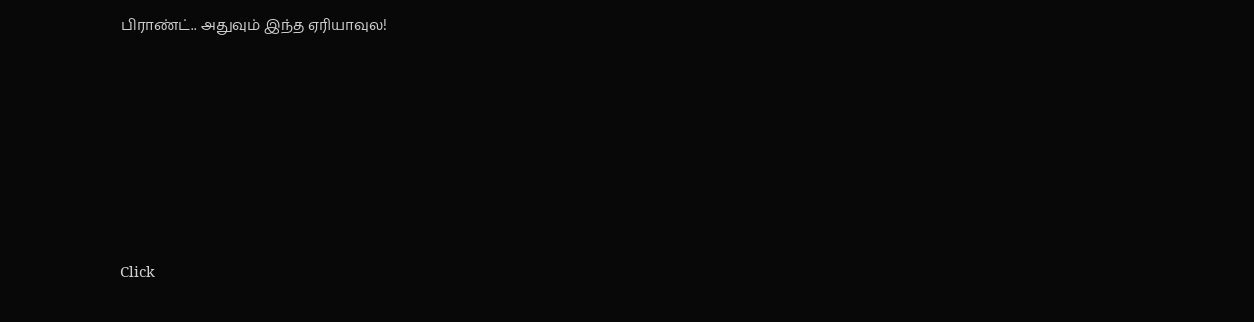பிராண்ட்.. அதுவும் இந்த ஏரியாவுல!












Click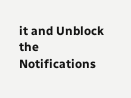it and Unblock the Notifications